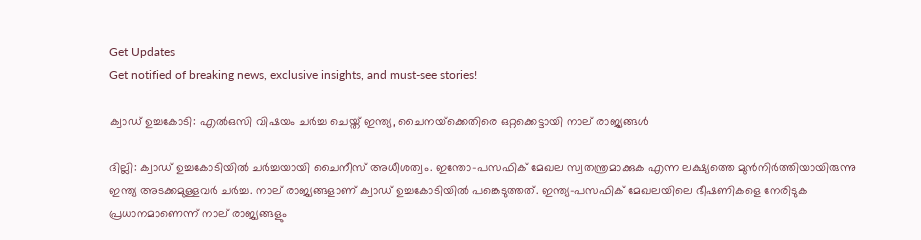Get Updates
Get notified of breaking news, exclusive insights, and must-see stories!

ക്വാഡ് ഉച്ചകോടി: എല്‍ഒസി വിഷയം ചര്‍ച്ച ചെയ്ത് ഇന്ത്യ, ചൈനയ്‌ക്കെതിരെ ഒറ്റക്കെട്ടായി നാല് രാജ്യങ്ങള്‍

ദില്ലി: ക്വാഡ് ഉച്ചകോടിയില്‍ ചര്‍ച്ചയായി ചൈനീസ് അധീശത്വം. ഇന്തോ-പസഫിക് മേഖല സ്വതന്ത്രമാക്കുക എന്ന ലക്ഷ്യത്തെ മുന്‍നിര്‍ത്തിയായിരുന്നു ഇന്ത്യ അടക്കമുള്ളവര്‍ ചര്‍ച്ച. നാല് രാജ്യങ്ങളാണ് ക്വാഡ് ഉച്ചകോടിയില്‍ പങ്കെടുത്തത്. ഇന്ത്യ-പസഫിക് മേഖലയിലെ ഭീഷണികളെ നേരിടുക പ്രധാനമാണെന്ന് നാല് രാജ്യങ്ങളും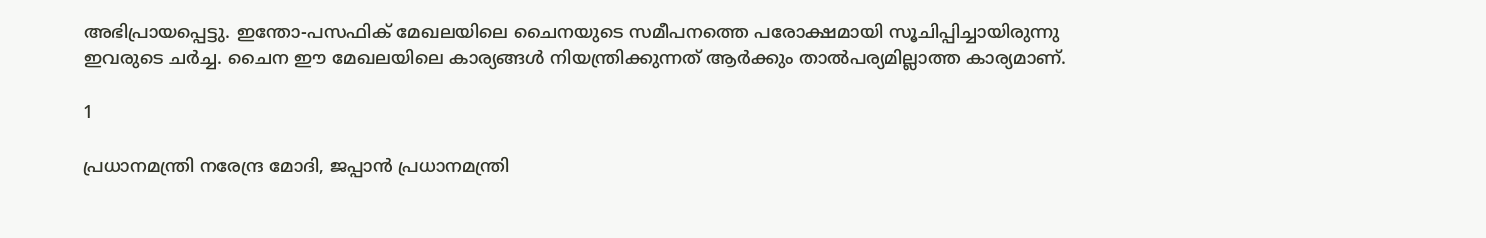അഭിപ്രായപ്പെട്ടു. ഇന്തോ-പസഫിക് മേഖലയിലെ ചൈനയുടെ സമീപനത്തെ പരോക്ഷമായി സൂചിപ്പിച്ചായിരുന്നു ഇവരുടെ ചര്‍ച്ച. ചൈന ഈ മേഖലയിലെ കാര്യങ്ങള്‍ നിയന്ത്രിക്കുന്നത് ആര്‍ക്കും താല്‍പര്യമില്ലാത്ത കാര്യമാണ്.

1

പ്രധാനമന്ത്രി നരേന്ദ്ര മോദി, ജപ്പാന്‍ പ്രധാനമന്ത്രി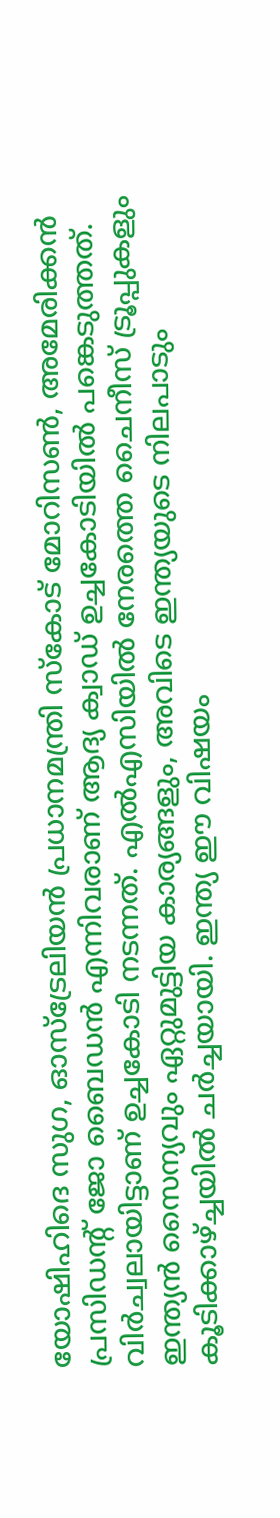യോഷിഹിദെ സുഗ, ഓസ്‌ട്രേലിയന്‍ പ്രധാനമന്ത്രി സ്‌കോട് മോറിസണ്‍, അമേരിക്കന്‍ പ്രസിഡന്റ് ജോ ബൈഡന്‍ എന്നിവരാണ് ആദ്യ ക്വാഡ് ഉച്ചകോടിയില്‍ പങ്കെടുത്തത്. വിര്‍ച്വലായിട്ടാണ് ഉച്ചകോടി നടന്നത്. എല്‍എസിയില്‍ നേരത്തെ ചൈനീസ് ട്രൂപ്പുകളും ഇന്ത്യന്‍ സൈന്യവും ഏറ്റുമുട്ടിയ കാര്യങ്ങളും, അവിടെ ഇന്ത്യയുടെ നിലപാടും കൂടിക്കാഴ്ച്ചയില്‍ ചര്‍ച്ചയായി. ഇന്ത്യ ഈ വിഷയം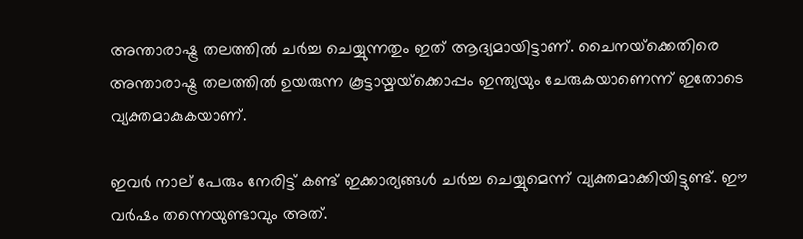അന്താരാഷ്ട്ര തലത്തില്‍ ചര്‍ച്ച ചെയ്യുന്നതും ഇത് ആദ്യമായിട്ടാണ്. ചൈനയ്‌ക്കെതിരെ അന്താരാഷ്ട്ര തലത്തില്‍ ഉയരുന്ന കൂട്ടായ്മയ്‌ക്കൊപ്പം ഇന്ത്യയും ചേരുകയാണെന്ന് ഇതോടെ വ്യക്തമാകുകയാണ്.

ഇവര്‍ നാല് പേരും നേരിട്ട് കണ്ട് ഇക്കാര്യങ്ങള്‍ ചര്‍ച്ച ചെയ്യുമെന്ന് വ്യക്തമാക്കിയിട്ടുണ്ട്. ഈ വര്‍ഷം തന്നെയുണ്ടാവും അത്.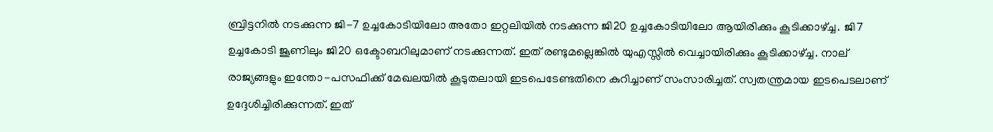ബ്രിട്ടനില്‍ നടക്കുന്ന ജി-7 ഉച്ചകോടിയിലോ അതോ ഇറ്റലിയില്‍ നടക്കുന്ന ജി20 ഉച്ചകോടിയിലോ ആയിരിക്കും കൂടിക്കാഴ്ച്ച. ജി7 ഉച്ചകോടി ജൂണിലും ജി20 ഒക്ടോബറിലുമാണ് നടക്കുന്നത്. ഇത് രണ്ടുമല്ലെങ്കില്‍ യുഎസ്സില്‍ വെച്ചായിരിക്കും കൂടിക്കാഴ്ച്ച. നാല് രാജ്യങ്ങളും ഇന്തോ-പസഫിക്ക് മേഖലയില്‍ കൂടുതലായി ഇടപെടേണ്ടതിനെ കുറിച്ചാണ് സംസാരിച്ചത്. സ്വതന്ത്രമായ ഇടപെടലാണ് ഉദ്ദേശിച്ചിരിക്കുന്നത്. ഇത്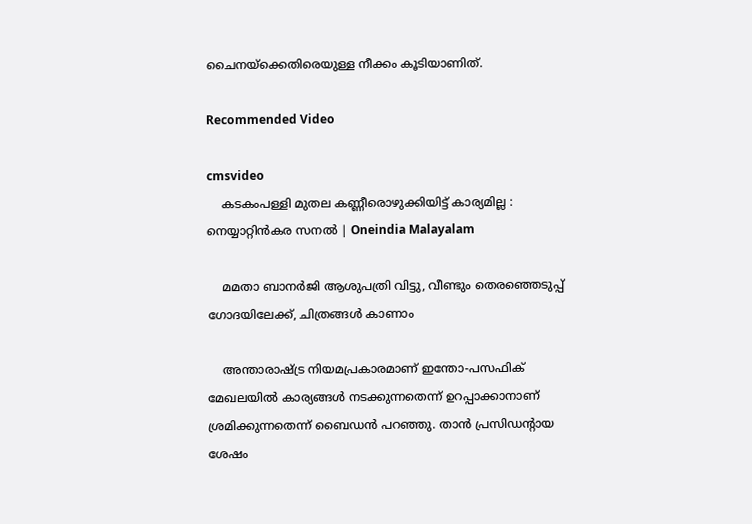ചൈനയ്‌ക്കെതിരെയുള്ള നീക്കം കൂടിയാണിത്.

Recommended Video

cmsvideo
    കടകംപള്ളി മുതല കണ്ണീരൊഴുക്കിയിട്ട് കാര്യമില്ല : നെയ്യാറ്റിൻകര സനൽ | Oneindia Malayalam

    മമതാ ബാനര്‍ജി ആശുപത്രി വിട്ടു, വീണ്ടും തെരഞ്ഞെടുപ്പ് ഗോദയിലേക്ക്, ചിത്രങ്ങള്‍ കാണാം

    അന്താരാഷ്ട്ര നിയമപ്രകാരമാണ് ഇന്തോ-പസഫിക് മേഖലയില്‍ കാര്യങ്ങള്‍ നടക്കുന്നതെന്ന് ഉറപ്പാക്കാനാണ് ശ്രമിക്കുന്നതെന്ന് ബൈഡന്‍ പറഞ്ഞു. താന്‍ പ്രസിഡന്റായ ശേഷം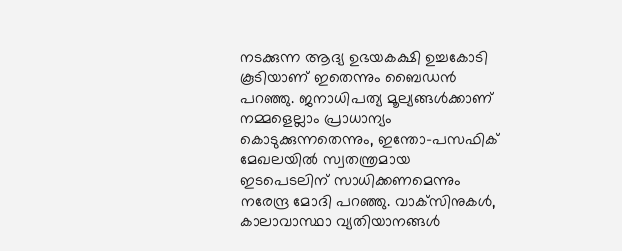നടക്കുന്ന ആദ്യ ഉഭയകക്ഷി ഉച്ചകോടി കൂടിയാണ് ഇതെന്നും ബൈഡന്‍ പറഞ്ഞു. ജനാധിപത്യ മൂല്യങ്ങള്‍ക്കാണ് നമ്മളെല്ലാം പ്രാധാന്യം കൊടുക്കുന്നതെന്നും, ഇന്തോ-പസഫിക് മേഖലയില്‍ സ്വതന്ത്രമായ ഇടപെടലിന് സാധിക്കണമെന്നും നരേന്ദ്ര മോദി പറഞ്ഞു. വാക്‌സിനുകള്‍, കാലാവാസ്ഥാ വ്യതിയാനങ്ങള്‍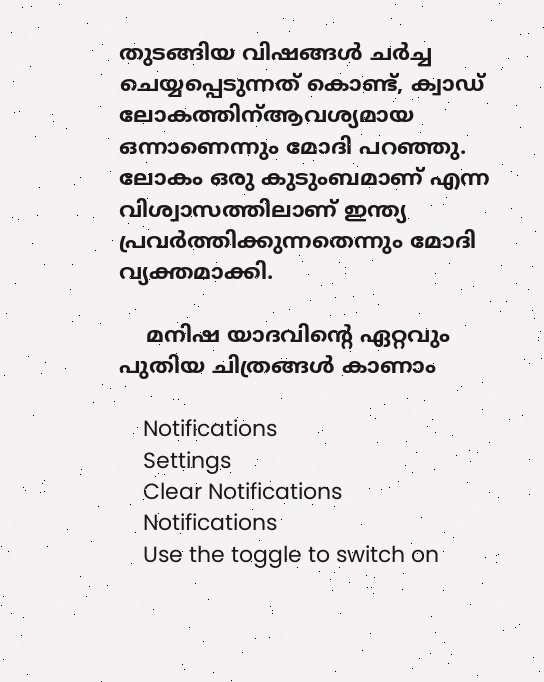തുടങ്ങിയ വിഷങ്ങള്‍ ചര്‍ച്ച ചെയ്യപ്പെടുന്നത് കൊണ്ട്, ക്വാഡ് ലോകത്തിന്ആവശ്യമായ ഒന്നാണെന്നും മോദി പറഞ്ഞു. ലോകം ഒരു കുടുംബമാണ് എന്ന വിശ്വാസത്തിലാണ് ഇന്ത്യ പ്രവര്‍ത്തിക്കുന്നതെന്നും മോദി വ്യക്തമാക്കി.

    മനിഷ യാദവിന്റെ ഏറ്റവും പുതിയ ചിത്രങ്ങൾ കാണാം

    Notifications
    Settings
    Clear Notifications
    Notifications
    Use the toggle to switch on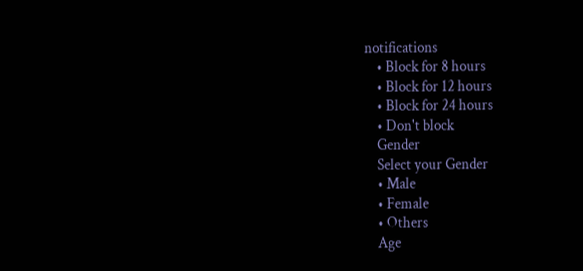notifications
    • Block for 8 hours
    • Block for 12 hours
    • Block for 24 hours
    • Don't block
    Gender
    Select your Gender
    • Male
    • Female
    • Others
    Age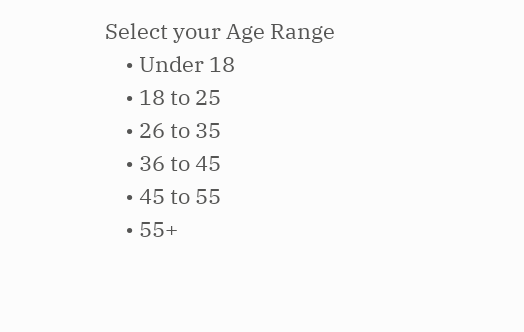Select your Age Range
    • Under 18
    • 18 to 25
    • 26 to 35
    • 36 to 45
    • 45 to 55
    • 55+